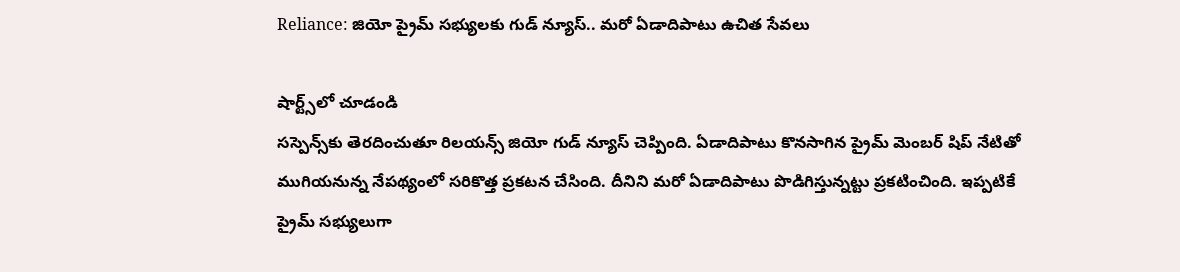Reliance: జియో ప్రైమ్ సభ్యులకు గుడ్ న్యూస్.. మరో ఏడాదిపాటు ఉచిత సేవలు

షార్ట్స్‌లో చూడండి
సస్పెన్స్‌కు తెరదించుతూ రిలయన్స్ జియో గుడ్ న్యూస్ చెప్పింది. ఏడాదిపాటు కొనసాగిన ప్రైమ్ మెంబర్ షిప్ నేటితో ముగియనున్న నేపథ్యంలో సరికొత్త ప్రకటన చేసింది. దీనిని మరో ఏడాదిపాటు పొడిగిస్తున్నట్టు ప్రకటించింది. ఇప్పటికే ప్రైమ్ సభ్యులుగా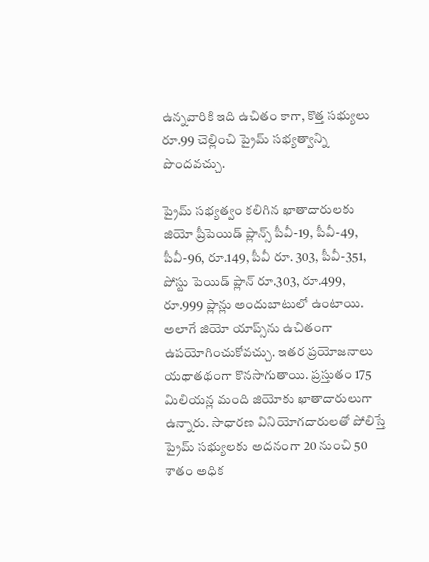ఉన్నవారికి ఇది ఉచితం కాగా, కొత్త సభ్యులు రూ.99 చెల్లించి ప్రైమ్ సభ్యత్వాన్ని పొందవచ్చు.

ప్రైమ్ సభ్యత్వం కలిగిన ఖాతాదారులకు జియో ప్రీపెయిడ్ ప్లాన్స్ పీవీ-19, పీవీ-49, పీవీ-96, రూ.149, పీవీ రూ. 303, పీవీ-351, పోస్టు పెయిడ్ ప్లాన్ రూ.303, రూ.499, రూ.999 ప్లాన్లు అందుబాటులో ఉంటాయి. అలాగే జియో యాప్స్‌ను ఉచితంగా ఉపయోగించుకోవచ్చు. ఇతర ప్రయోజనాలు యథాతథంగా కొనసాగుతాయి. ప్రస్తుతం 175 మిలియన్ల మంది జియోకు ఖాతాదారులుగా ఉన్నారు. సాధారణ వినియోగదారులతో పోలిస్తే ప్రైమ్ సభ్యులకు అదనంగా 20 నుంచి 50 శాతం అధిక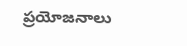ప్రయోజనాలు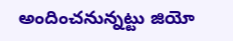అందించనున్నట్టు జియో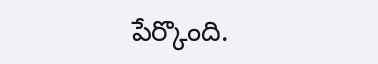పేర్కొంది.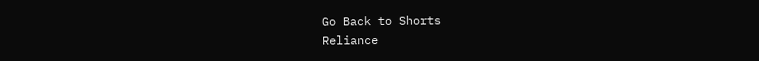Go Back to Shorts
Reliance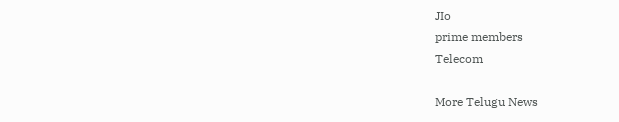JIo
prime members
Telecom

More Telugu News